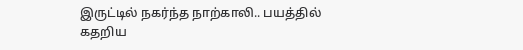இருட்டில் நகர்ந்த நாற்காலி.. பயத்தில் கதறிய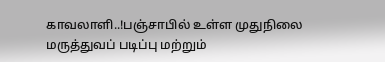காவலாளி..!பஞ்சாபில் உள்ள முதுநிலை மருத்துவப் படிப்பு மற்றும்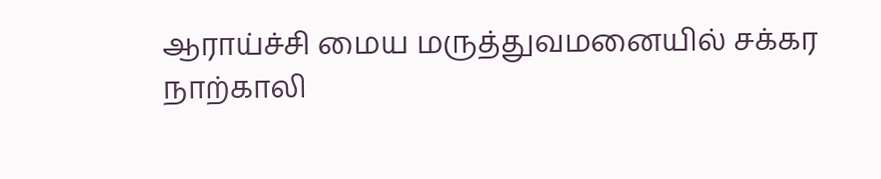ஆராய்ச்சி மைய மருத்துவமனையில் சக்கர நாற்காலி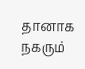தானாக நகரும்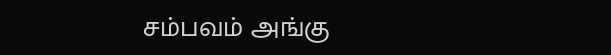சம்பவம் அங்கு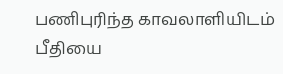பணிபுரிந்த காவலாளியிடம் பீதியை